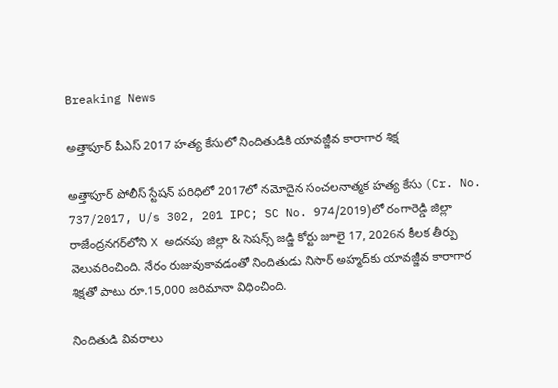Breaking News

అత్తాపూర్ పీఎస్ 2017 హత్య కేసులో నిందితుడికి యావజ్జీవ కారాగార శిక్ష

అత్తాపూర్ పోలీస్ స్టేషన్ పరిధిలో 2017లో నమోదైన సంచలనాత్మక హత్య కేసు (Cr. No. 737/2017, U/s 302, 201 IPC; SC No. 974/2019)లో రంగారెడ్డి జిల్లా రాజేంద్రనగర్‌లోని X అదనపు జిల్లా & సెషన్స్ జడ్జి కోర్టు జూలై 17, 2026న కీలక తీర్పు వెలువరించింది. నేరం రుజువుకావడంతో నిందితుడు నిసార్ అహ్మద్‌కు యావజ్జీవ కారాగార శిక్షతో పాటు రూ.15,000 జరిమానా విధించింది.

నిందితుడి వివరాలు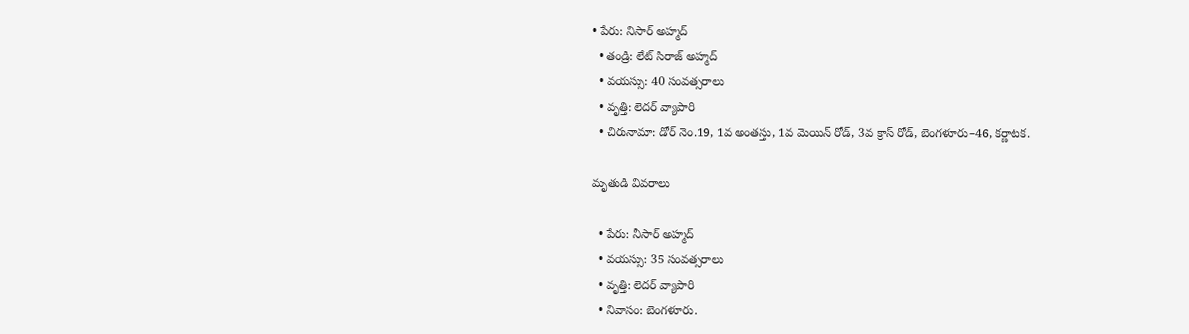• పేరు: నిసార్ అహ్మద్
  • తండ్రి: లేట్ సిరాజ్ అహ్మద్
  • వయస్సు: 40 సంవత్సరాలు
  • వృత్తి: లెదర్ వ్యాపారి
  • చిరునామా: డోర్ నెం.19, 1వ అంతస్తు, 1వ మెయిన్ రోడ్, 3వ క్రాస్ రోడ్, బెంగళూరు–46, కర్ణాటక.

మృతుడి వివరాలు

  • పేరు: నీసార్ అహ్మద్
  • వయస్సు: 35 సంవత్సరాలు
  • వృత్తి: లెదర్ వ్యాపారి
  • నివాసం: బెంగళూరు.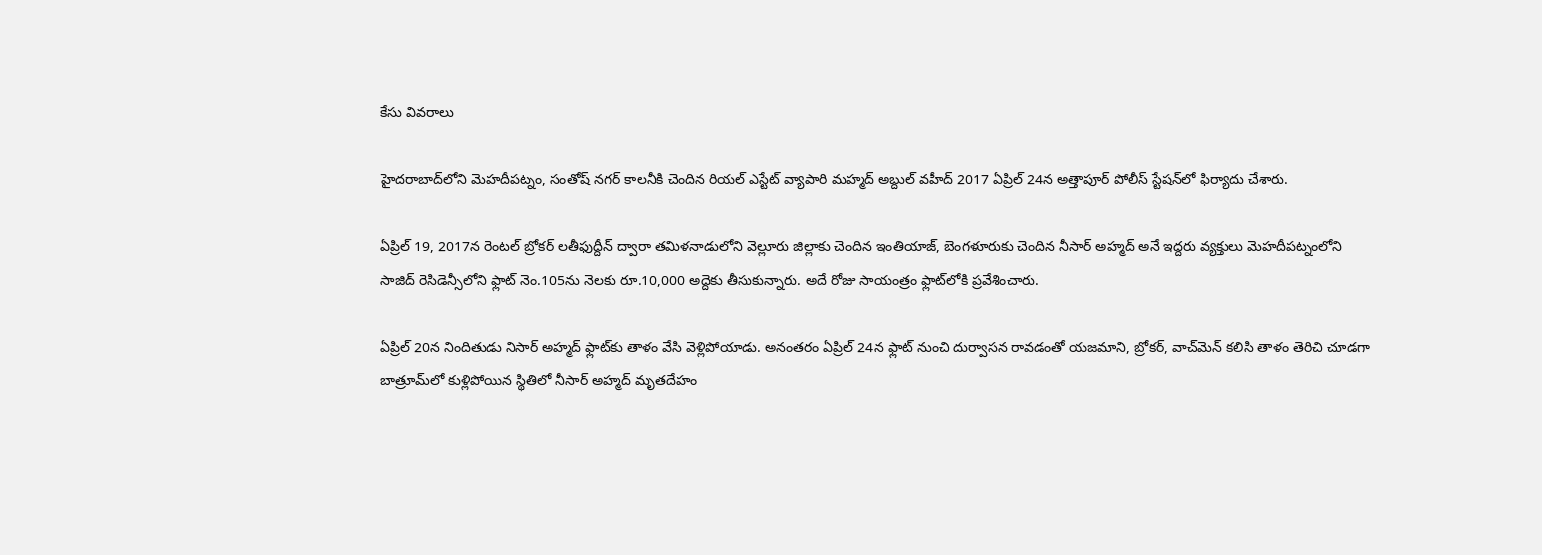కేసు వివరాలు

హైదరాబాద్‌లోని మెహదీపట్నం, సంతోష్ నగర్ కాలనీకి చెందిన రియల్ ఎస్టేట్ వ్యాపారి మహ్మద్ అబ్దుల్ వహీద్ 2017 ఏప్రిల్ 24న అత్తాపూర్ పోలీస్ స్టేషన్‌లో ఫిర్యాదు చేశారు.

ఏప్రిల్ 19, 2017న రెంటల్ బ్రోకర్ లతీఫుద్దీన్ ద్వారా తమిళనాడులోని వెల్లూరు జిల్లాకు చెందిన ఇంతియాజ్, బెంగళూరుకు చెందిన నీసార్ అహ్మద్ అనే ఇద్దరు వ్యక్తులు మెహదీపట్నంలోని సాజిద్ రెసిడెన్సీలోని ఫ్లాట్ నెం.105ను నెలకు రూ.10,000 అద్దెకు తీసుకున్నారు. అదే రోజు సాయంత్రం ఫ్లాట్‌లోకి ప్రవేశించారు.

ఏప్రిల్ 20న నిందితుడు నిసార్ అహ్మద్ ఫ్లాట్‌కు తాళం వేసి వెళ్లిపోయాడు. అనంతరం ఏప్రిల్ 24న ఫ్లాట్ నుంచి దుర్వాసన రావడంతో యజమాని, బ్రోకర్, వాచ్‌మెన్ కలిసి తాళం తెరిచి చూడగా బాత్రూమ్‌లో కుళ్లిపోయిన స్థితిలో నీసార్ అహ్మద్ మృతదేహం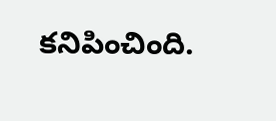కనిపించింది.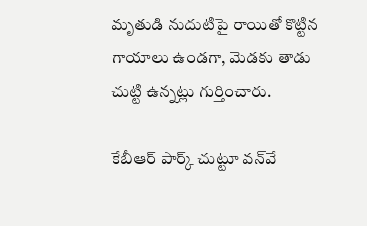మృతుడి నుదుటిపై రాయితో కొట్టిన గాయాలు ఉండగా, మెడకు తాడు చుట్టి ఉన్నట్లు గుర్తించారు.

కేబీఆర్ పార్క్ చుట్టూ వన్‌వే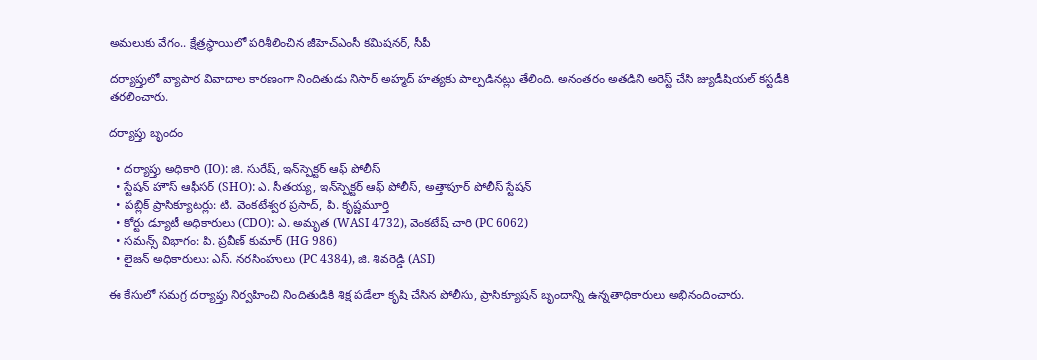అమలుకు వేగం.. క్షేత్రస్థాయిలో పరిశీలించిన జీహెచ్‌ఎంసీ కమిషనర్, సీపీ

దర్యాప్తులో వ్యాపార వివాదాల కారణంగా నిందితుడు నిసార్ అహ్మద్ హత్యకు పాల్పడినట్లు తేలింది. అనంతరం అతడిని అరెస్ట్ చేసి జ్యుడీషియల్ కస్టడీకి తరలించారు.

దర్యాప్తు బృందం

  • దర్యాప్తు అధికారి (IO): జి. సురేష్, ఇన్‌స్పెక్టర్ ఆఫ్ పోలీస్
  • స్టేషన్ హౌస్ ఆఫీసర్ (SHO): ఎ. సీతయ్య, ఇన్‌స్పెక్టర్ ఆఫ్ పోలీస్, అత్తాపూర్ పోలీస్ స్టేషన్
  • పబ్లిక్ ప్రాసిక్యూటర్లు: టి. వెంకటేశ్వర ప్రసాద్, పి. కృష్ణమూర్తి
  • కోర్టు డ్యూటీ అధికారులు (CDO): ఎ. అమృత (WASI 4732), వెంకటేష్ చారి (PC 6062)
  • సమన్స్ విభాగం: పి. ప్రవీణ్ కుమార్ (HG 986)
  • లైజన్ అధికారులు: ఎస్. నరసింహులు (PC 4384), జి. శివరెడ్డి (ASI)

ఈ కేసులో సమగ్ర దర్యాప్తు నిర్వహించి నిందితుడికి శిక్ష పడేలా కృషి చేసిన పోలీసు, ప్రాసిక్యూషన్ బృందాన్ని ఉన్నతాధికారులు అభినందించారు.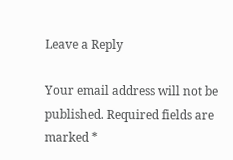Leave a Reply

Your email address will not be published. Required fields are marked *